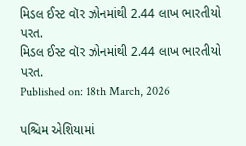મિડલ ઈસ્ટ વૉર ઝોનમાંથી 2.44 લાખ ભારતીયો પરત.
મિડલ ઈસ્ટ વૉર ઝોનમાંથી 2.44 લાખ ભારતીયો પરત.
Published on: 18th March, 2026

પશ્ચિમ એશિયામાં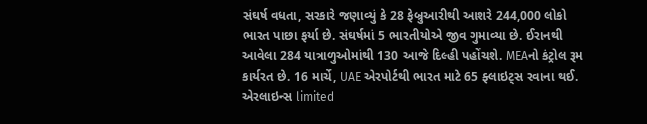સંઘર્ષ વધતા, સરકારે જણાવ્યું કે 28 ફેબ્રુઆરીથી આશરે 244,000 લોકો ભારત પાછા ફર્યા છે. સંઘર્ષમાં 5 ભારતીયોએ જીવ ગુમાવ્યા છે. ઈરાનથી આવેલા 284 યાત્રાળુઓમાંથી 130 આજે દિલ્હી પહોંચશે. MEAનો કંટ્રોલ રૂમ કાર્યરત છે. 16 માર્ચે, UAE એરપોર્ટથી ભારત માટે 65 ફ્લાઇટ્સ રવાના થઈ. એરલાઇન્સ limited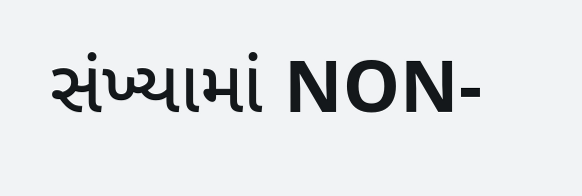સંખ્યામાં NON-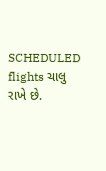SCHEDULED flights ચાલુ રાખે છે.